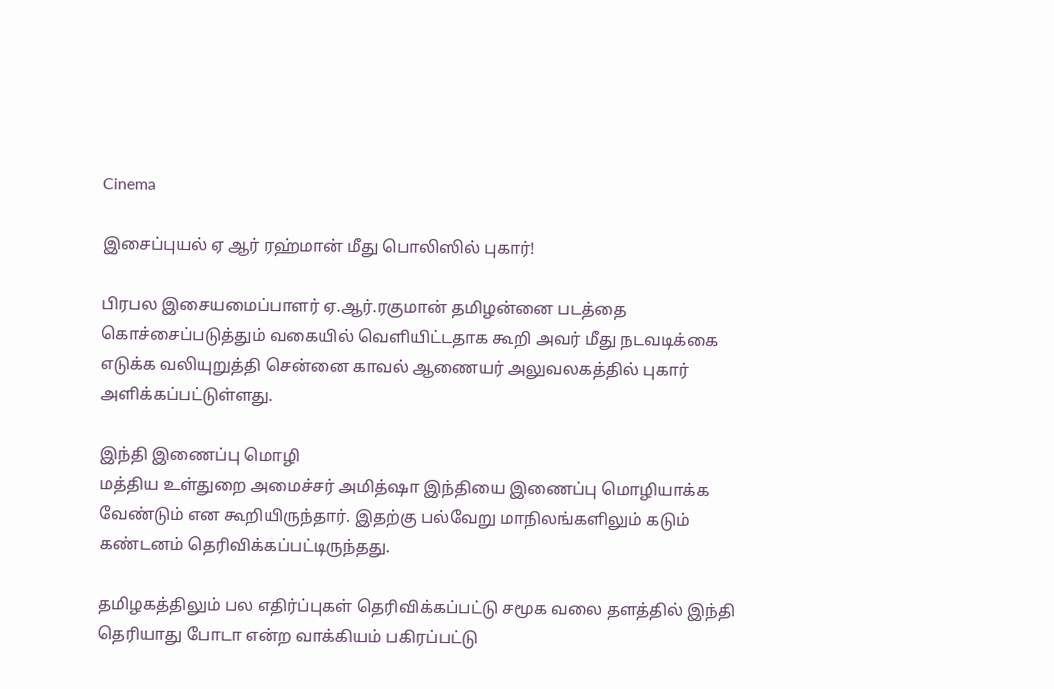Cinema

இசைப்புயல் ஏ ஆர் ரஹ்மான் மீது பொலிஸில் புகார்!

பிரபல இசையமைப்பாளர் ஏ.ஆர்.ரகுமான் தமிழன்னை படத்தை கொச்சைப்படுத்தும் வகையில் வெளியிட்டதாக கூறி அவர் மீது நடவடிக்கை எடுக்க வலியுறுத்தி சென்னை காவல் ஆணையர் அலுவலகத்தில் புகார் அளிக்கப்பட்டுள்ளது.

இந்தி இணைப்பு மொழி
மத்திய உள்துறை அமைச்சர் அமித்ஷா இந்தியை இணைப்பு மொழியாக்க வேண்டும் என கூறியிருந்தார். இதற்கு பல்வேறு மாநிலங்களிலும் கடும் கண்டனம் தெரிவிக்கப்பட்டிருந்தது.

தமிழகத்திலும் பல எதிர்ப்புகள் தெரிவிக்கப்பட்டு சமூக வலை தளத்தில் இந்தி தெரியாது போடா என்ற வாக்கியம் பகிரப்பட்டு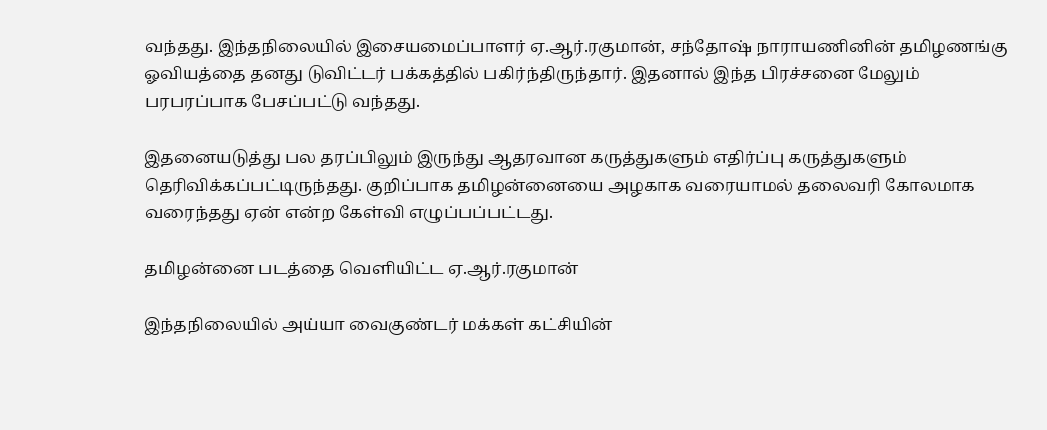வந்தது. இந்தநிலையில் இசையமைப்பாளர் ஏ.ஆர்.ரகுமான், சந்தோஷ் நாராயணினின் தமிழணங்கு ஓவியத்தை தனது டுவிட்டர் பக்கத்தில் பகிர்ந்திருந்தார். இதனால் இந்த பிரச்சனை மேலும் பரபரப்பாக பேசப்பட்டு வந்தது.

இதனையடுத்து பல தரப்பிலும் இருந்து ஆதரவான கருத்துகளும் எதிர்ப்பு கருத்துகளும் தெரிவிக்கப்பட்டிருந்தது. குறிப்பாக தமிழன்னையை அழகாக வரையாமல் தலைவரி கோலமாக வரைந்தது ஏன் என்ற கேள்வி எழுப்பப்பட்டது.

தமிழன்னை படத்தை வெளியிட்ட ஏ.ஆர்.ரகுமான்

இந்தநிலையில் அய்யா வைகுண்டர் மக்கள் கட்சியின்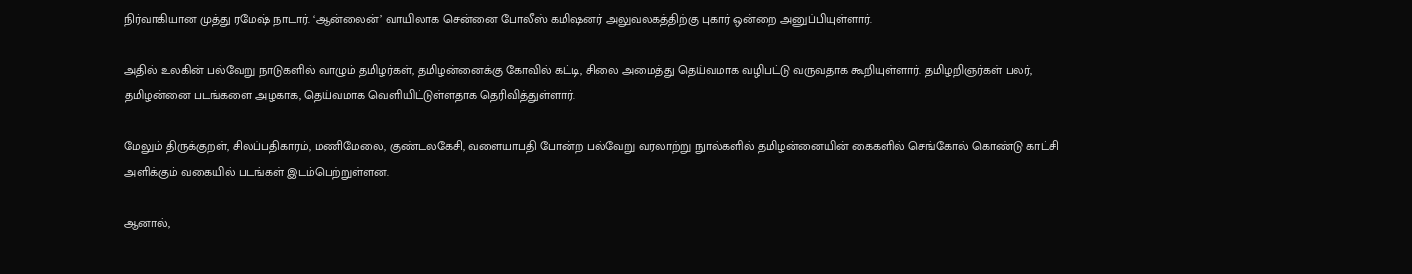நிர்வாகியான முத்து ரமேஷ் நாடார். ‘ஆன்லைன்’ வாயிலாக சென்னை போலீஸ் கமிஷனர் அலுவலகத்திற்கு புகார் ஒன்றை அனுப்பியுள்ளார்.

அதில் உலகின் பல்வேறு நாடுகளில் வாழும் தமிழர்கள், தமிழன்னைக்கு கோவில் கட்டி, சிலை அமைத்து தெய்வமாக வழிபட்டு வருவதாக கூறியுள்ளார். தமிழறிஞர்கள் பலர், தமிழன்னை படங்களை அழகாக, தெய்வமாக வெளியிட்டுள்ளதாக தெரிவித்துள்ளார்.

மேலும் திருக்குறள், சிலப்பதிகாரம், மணிமேலை, குண்டலகேசி, வளையாபதி போன்ற பல்வேறு வரலாற்று நுால்களில் தமிழன்னையின் கைகளில் செங்கோல் கொண்டு காட்சி அளிக்கும் வகையில் படங்கள் இடம்பெற்றுள்ளன.

ஆனால்,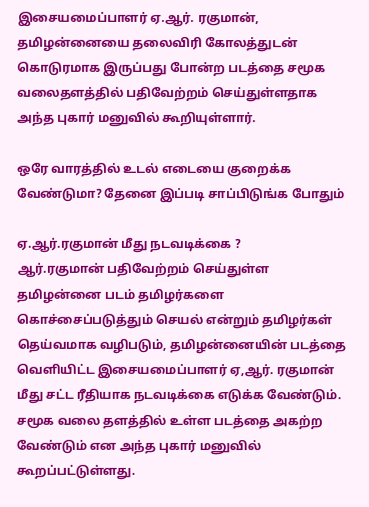இசையமைப்பாளர் ஏ.ஆர். ரகுமான், தமிழன்னையை தலைவிரி கோலத்துடன் கொடுரமாக இருப்பது போன்ற படத்தை சமூக வலைதளத்தில் பதிவேற்றம் செய்துள்ளதாக அந்த புகார் மனுவில் கூறியுள்ளார்.

ஒரே வாரத்தில் உடல் எடையை குறைக்க வேண்டுமா? தேனை இப்படி சாப்பிடுங்க போதும்

ஏ.ஆர்.ரகுமான் மீது நடவடிக்கை ?
ஆர்.ரகுமான் பதிவேற்றம் செய்துள்ள தமிழன்னை படம் தமிழர்களை கொச்சைப்படுத்தும் செயல் என்றும் தமிழர்கள் தெய்வமாக வழிபடும், தமிழன்னையின் படத்தை வெளியிட்ட இசையமைப்பாளர் ஏ,ஆர். ரகுமான் மீது சட்ட ரீதியாக நடவடிக்கை எடுக்க வேண்டும். சமூக வலை தளத்தில் உள்ள படத்தை அகற்ற வேண்டும் என அந்த புகார் மனுவில் கூறப்பட்டுள்ளது.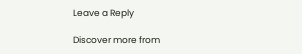Leave a Reply

Discover more from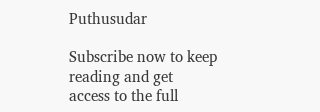Puthusudar

Subscribe now to keep reading and get access to the full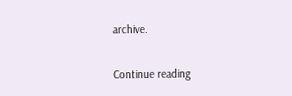archive.

Continue reading